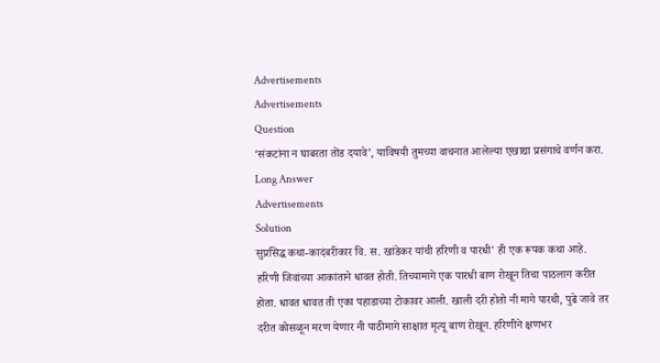Advertisements
Advertisements
Question
‘संकटांना न घाबरता तोंड दयावे’, याविषयी तुमच्या वाचनात आलेल्या एखाद्या प्रसंगाचे वर्णन करा.
Long Answer
Advertisements
Solution
सुप्रसिद्ध कथा-कादंबरीकार वि. स. खांडेकर यांची हरिणी व पारधी' ही एक रूपक कथा आहे.
हरिणी जिवांच्या आकांताने धावत होती. तिच्यामागे एक पारधी बाण रोखून तिचा पाठलाग करीत होता. धावत धावत ती एका पहाडाच्या टोकावर आली. खाली दरी होतो नी मागे पारथी, पुढे जावे तर दरीत कोसळून मरण येणार नी पाठीमागे साक्षात मृत्यू बाण रोखून. हरिणीने क्षणभर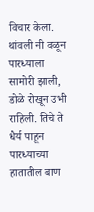विचार केला. थांवली नी वळून पारध्याला सामोरी झाली, डोळे रोखून उभी राहिली. तिचे ते धैर्य पाहून पारध्याच्या हातातील बाण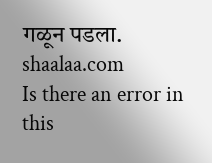गळून पडला.
shaalaa.com
Is there an error in this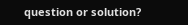question or solution?